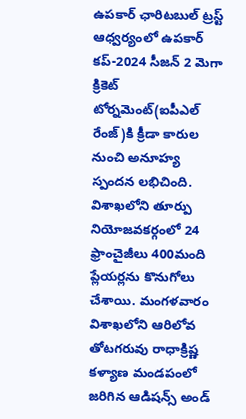ఉపకార్ ఛారిటబుల్ ట్రస్ట్ ఆధ్వర్యంలో ఉపకార్ కప్-2024 సీజన్ 2 మెగా క్రికెట్ టోర్నమెంట్(ఐపీఎల్ రేంజ్)కి క్రీడా కారుల నుంచి అనూహ్య స్పందన లభిచింది. విశాఖలోని తూర్పు నియోజవకర్గంలో 24 ఫ్రాంచైజీలు 400మంది ప్లేయర్లను కొనుగోలు చేశాయి. మంగళవారం విశాఖలోని ఆరిలోవ తోటగరువు రాధాక్రిష్ణ కళ్యాణ మండపంలో జరిగిన ఆడిషన్స్ అండ్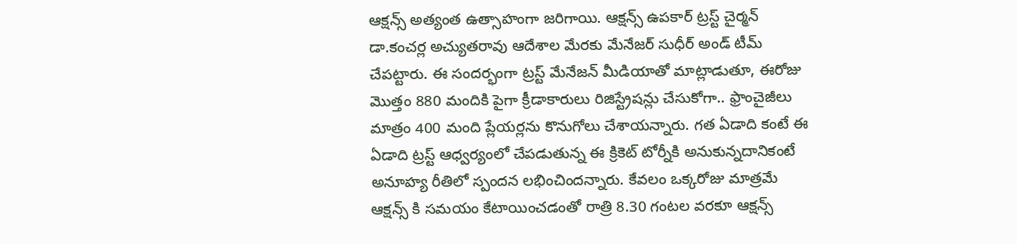ఆక్షన్స్ అత్యంత ఉత్సాహంగా జరిగాయి. ఆక్షన్స్ ఉపకార్ ట్రస్ట్ చైర్మన్ డా.కంచర్ల అచ్యుతరావు ఆదేశాల మేరకు మేనేజర్ సుధీర్ అండ్ టీమ్ చేపట్టారు. ఈ సందర్భంగా ట్రస్ట్ మేనేజన్ మీడియాతో మాట్లాడుతూ, ఈరోజు మొత్తం 880 మందికి పైగా క్రీడాకారులు రిజిస్ట్రేషన్లు చేసుకోగా.. ఫ్రాంచైజీలు మాత్రం 400 మంది ప్లేయర్లను కొనుగోలు చేశాయన్నారు. గత ఏడాది కంటే ఈ ఏడాది ట్రస్ట్ ఆధ్వర్యంలో చేపడుతున్న ఈ క్రికెట్ టోర్నీకి అనుకున్నదానికంటే అనూహ్య రీతిలో స్పందన లభించిందన్నారు. కేవలం ఒక్కరోజు మాత్రమే ఆక్షన్స్ కి సమయం కేటాయించడంతో రాత్రి 8.30 గంటల వరకూ ఆక్షన్స్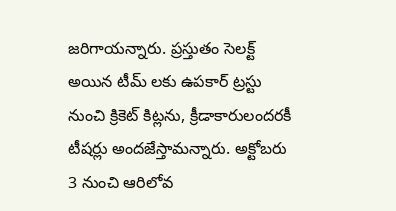జరిగాయన్నారు. ప్రస్తుతం సెలక్ట్ అయిన టీమ్ లకు ఉపకార్ ట్రస్టు నుంచి క్రికెట్ కిట్లను, క్రీడాకారులందరకీ టీషర్లు అందజేస్తామన్నారు. అక్టోబరు 3 నుంచి ఆరిలోవ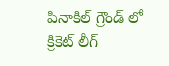పినాకిల్ గ్రౌండ్ లో క్రికెట్ లీగ్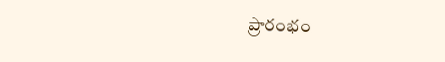ప్రారంభం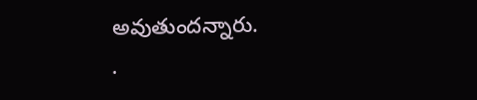అవుతుందన్నారు.
.